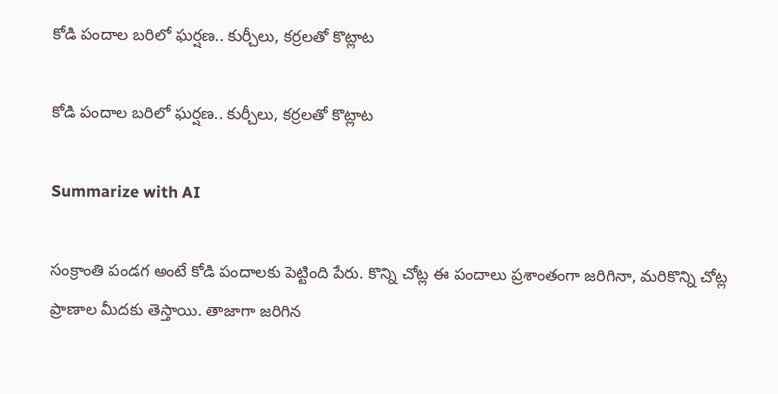కోడి పందాల బరిలో ఘర్షణ.. కుర్చీలు, కర్రలతో కొట్లాట

కోడి పందాల బరిలో ఘర్షణ.. కుర్చీలు, కర్రలతో కొట్లాట

Summarize with AI

సంక్రాంతి పండగ అంటే కోడి పందాలకు పెట్టింది పేరు. కొన్ని చోట్ల ఈ పందాలు ప్ర‌శాంతంగా జ‌రిగినా, మ‌రికొన్ని చోట్ల ప్రాణాల మీద‌కు తెస్తాయి. తాజాగా జ‌రిగిన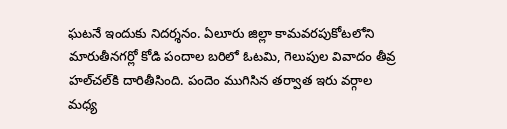ఘ‌ట‌నే ఇందుకు నిద‌ర్శ‌నం. ఏలూరు జిల్లా కామవరపుకోటలోని మారుతీనగర్లో కోడి పందాల బరిలో ఓటమి, గెలుపుల వివాదం తీవ్ర హల్‌చల్‌కి దారితీసింది. పందెం ముగిసిన తర్వాత ఇరు వర్గాల మ‌ధ్య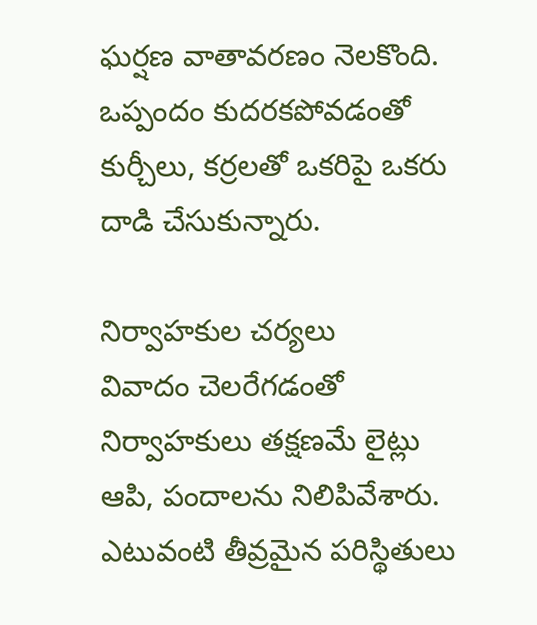ఘర్షణ వాతావరణం నెలకొంది. ఒప్పందం కుదరకపోవడంతో కుర్చీలు, కర్రలతో ఒకరిపై ఒకరు దాడి చేసుకున్నారు.

నిర్వాహకుల చర్యలు
వివాదం చెలరేగడంతో నిర్వాహకులు తక్షణమే లైట్లు ఆపి, పందాలను నిలిపివేశారు. ఎటువంటి తీవ్రమైన పరిస్థితులు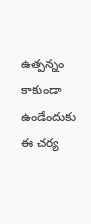ఉత్పన్నం కాకుండా ఉండేందుకు ఈ చర్య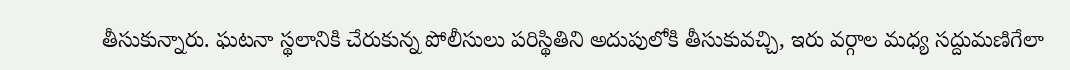తీసుకున్నారు. ఘటనా స్థలానికి చేరుకున్న పోలీసులు పరిస్థితిని అదుపులోకి తీసుకువచ్చి, ఇరు వర్గాల మధ్య సద్దుమణిగేలా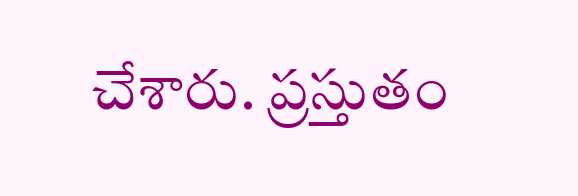చేశారు. ప్రస్తుతం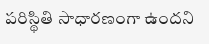పరిస్థితి సాధారణంగా ఉందని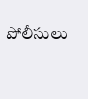పోలీసులు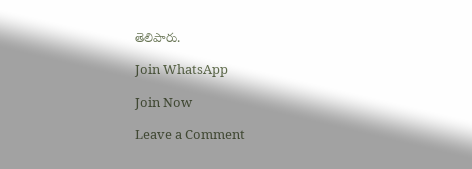తెలిపారు.

Join WhatsApp

Join Now

Leave a Comment